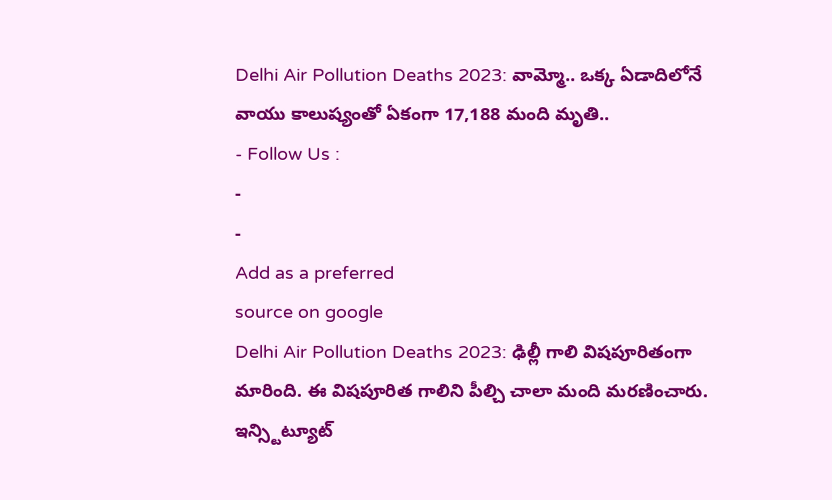Delhi Air Pollution Deaths 2023: వామ్మో.. ఒక్క ఏడాదిలోనే వాయు కాలుష్యంతో ఏకంగా 17,188 మంది మృతి..
- Follow Us :
-
-
Add as a preferred
source on google
Delhi Air Pollution Deaths 2023: ఢిల్లీ గాలి విషపూరితంగా మారింది. ఈ విషపూరిత గాలిని పీల్చి చాలా మంది మరణించారు. ఇన్స్టిట్యూట్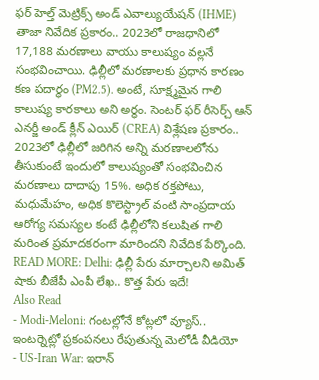ఫర్ హెల్త్ మెట్రిక్స్ అండ్ ఎవాల్యుయేషన్ (IHME) తాజా నివేదిక ప్రకారం.. 2023లో రాజధానిలో 17,188 మరణాలు వాయు కాలుష్యం వల్లనే సంభవించాయి. ఢిల్లీలో మరణాలకు ప్రధాన కారణం కణ పదార్థం (PM2.5). అంటే, సూక్ష్మమైన గాలి కాలుష్య కారకాలు అని అర్థం. సెంటర్ ఫర్ రీసెర్చ్ ఆన్ ఎనర్జీ అండ్ క్లీన్ ఎయిర్ (CREA) విశ్లేషణ ప్రకారం.. 2023లో ఢిల్లీలో జరిగిన అన్ని మరణాలలోను తీసుకుంటే ఇందులో కాలుష్యంతో సంభవించిన మరణాలు దాదాపు 15%. అధిక రక్తపోటు, మధుమేహం, అధిక కొలెస్ట్రాల్ వంటి సాంప్రదాయ ఆరోగ్య సమస్యల కంటే ఢిల్లీలోని కలుషిత గాలి మరింత ప్రమాదకరంగా మారిందని నివేదిక పేర్కొంది.
READ MORE: Delhi: ఢిల్లీ పేరు మార్చాలని అమిత్ షాకు బీజేపీ ఎంపీ లేఖ.. కొత్త పేరు ఇదే!
Also Read
- Modi-Meloni: గంటల్లోనే కోట్లలో వ్యూస్.. ఇంటర్నెట్లో ప్రకంపనలు రేపుతున్న మెలోడీ వీడియో
- US-Iran War: ఇరాన్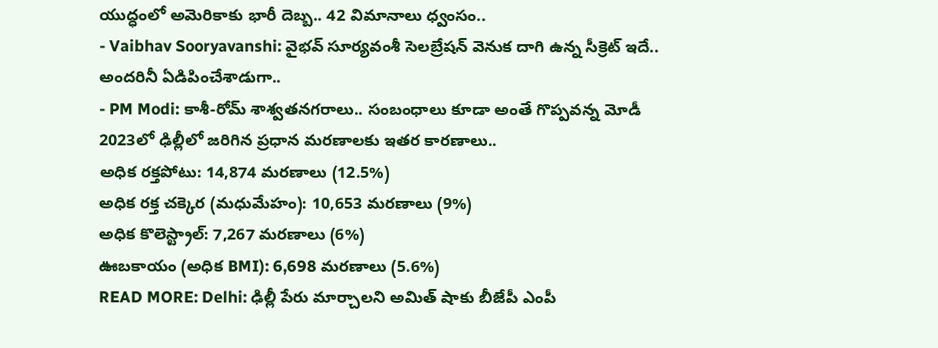యుద్ధంలో అమెరికాకు భారీ దెబ్బ.. 42 విమానాలు ధ్వంసం..
- Vaibhav Sooryavanshi: వైభవ్ సూర్యవంశీ సెలబ్రేషన్ వెనుక దాగి ఉన్న సీక్రెట్ ఇదే.. అందరినీ ఏడిపించేశాడుగా..
- PM Modi: కాశీ-రోమ్ శాశ్వతనగరాలు.. సంబంధాలు కూడా అంతే గొప్పవన్న మోడీ
2023లో ఢిల్లీలో జరిగిన ప్రధాన మరణాలకు ఇతర కారణాలు..
అధిక రక్తపోటు: 14,874 మరణాలు (12.5%)
అధిక రక్త చక్కెర (మధుమేహం): 10,653 మరణాలు (9%)
అధిక కొలెస్ట్రాల్: 7,267 మరణాలు (6%)
ఊబకాయం (అధిక BMI): 6,698 మరణాలు (5.6%)
READ MORE: Delhi: ఢిల్లీ పేరు మార్చాలని అమిత్ షాకు బీజేపీ ఎంపీ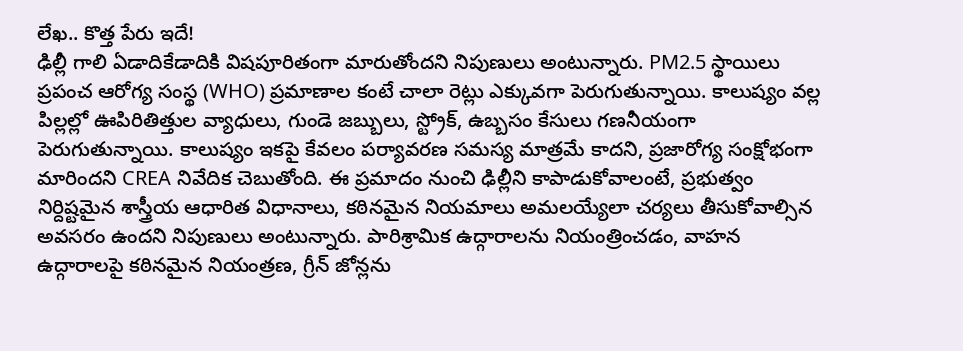లేఖ.. కొత్త పేరు ఇదే!
ఢిల్లీ గాలి ఏడాదికేడాదికి విషపూరితంగా మారుతోందని నిపుణులు అంటున్నారు. PM2.5 స్థాయిలు ప్రపంచ ఆరోగ్య సంస్థ (WHO) ప్రమాణాల కంటే చాలా రెట్లు ఎక్కువగా పెరుగుతున్నాయి. కాలుష్యం వల్ల పిల్లల్లో ఊపిరితిత్తుల వ్యాధులు, గుండె జబ్బులు, స్ట్రోక్, ఉబ్బసం కేసులు గణనీయంగా పెరుగుతున్నాయి. కాలుష్యం ఇకపై కేవలం పర్యావరణ సమస్య మాత్రమే కాదని, ప్రజారోగ్య సంక్షోభంగా మారిందని CREA నివేదిక చెబుతోంది. ఈ ప్రమాదం నుంచి ఢిల్లీని కాపాడుకోవాలంటే, ప్రభుత్వం నిర్దిష్టమైన శాస్త్రీయ ఆధారిత విధానాలు, కఠినమైన నియమాలు అమలయ్యేలా చర్యలు తీసుకోవాల్సిన అవసరం ఉందని నిపుణులు అంటున్నారు. పారిశ్రామిక ఉద్గారాలను నియంత్రించడం, వాహన ఉద్గారాలపై కఠినమైన నియంత్రణ, గ్రీన్ జోన్లను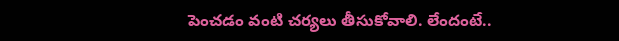పెంచడం వంటి చర్యలు తీసుకోవాలి. లేందంటే..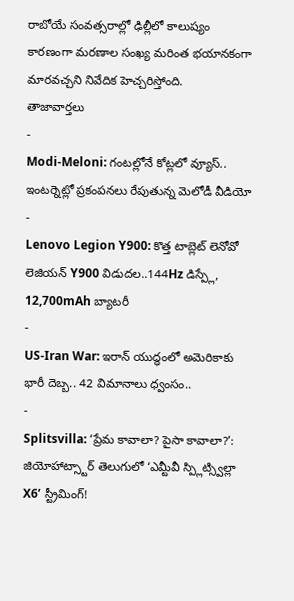రాబోయే సంవత్సరాల్లో ఢిల్లీలో కాలుష్యం కారణంగా మరణాల సంఖ్య మరింత భయానకంగా మారవచ్చని నివేదిక హెచ్చరిస్తోంది.
తాజావార్తలు
-
Modi-Meloni: గంటల్లోనే కోట్లలో వ్యూస్.. ఇంటర్నెట్లో ప్రకంపనలు రేపుతున్న మెలోడీ వీడియో
-
Lenovo Legion Y900: కొత్త టాబ్లెట్ లెనోవో లెజియన్ Y900 విడుదల..144Hz డిస్ప్లే, 12,700mAh బ్యాటరీ
-
US-Iran War: ఇరాన్ యుద్ధంలో అమెరికాకు భారీ దెబ్బ.. 42 విమానాలు ధ్వంసం..
-
Splitsvilla: ‘ప్రేమ కావాలా? పైసా కావాలా?’: జియోహాట్స్టార్ తెలుగులో ‘ఎమ్టీవీ స్ప్లిట్స్విల్లా X6’ స్ట్రీమింగ్!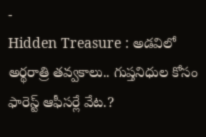-
Hidden Treasure : అడవిలో అర్థరాత్రి తవ్వకాలు.. గుప్తనిధుల కోసం ఫారెస్ట్ ఆఫీసర్లే వేట.?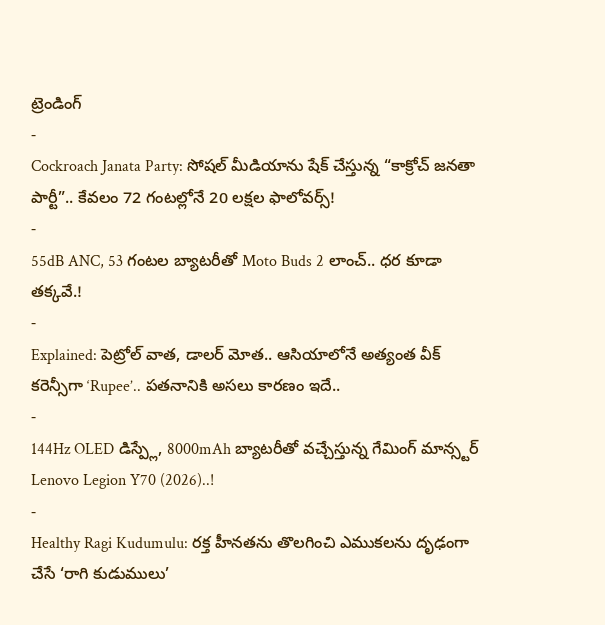ట్రెండింగ్
-
Cockroach Janata Party: సోషల్ మీడియాను షేక్ చేస్తున్న “కాక్రోచ్ జనతా పార్టీ”.. కేవలం 72 గంటల్లోనే 20 లక్షల ఫాలోవర్స్!
-
55dB ANC, 53 గంటల బ్యాటరీతో Moto Buds 2 లాంచ్.. ధర కూడా తక్కవే.!
-
Explained: పెట్రోల్ వాత, డాలర్ మోత.. ఆసియాలోనే అత్యంత వీక్ కరెన్సీగా ‘Rupee’.. పతనానికి అసలు కారణం ఇదే..
-
144Hz OLED డిస్ప్లే, 8000mAh బ్యాటరీతో వచ్చేస్తున్న గేమింగ్ మాన్స్టర్ Lenovo Legion Y70 (2026)..!
-
Healthy Ragi Kudumulu: రక్త హీనతను తొలగించి ఎముకలను దృఢంగా చేసే ‘రాగి కుడుములు’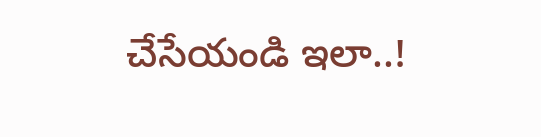చేసేయండి ఇలా..!